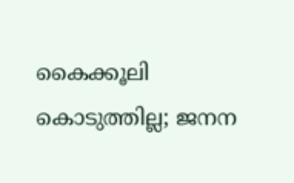കൈക്കൂലി കൊടുത്തില്ല; ജനന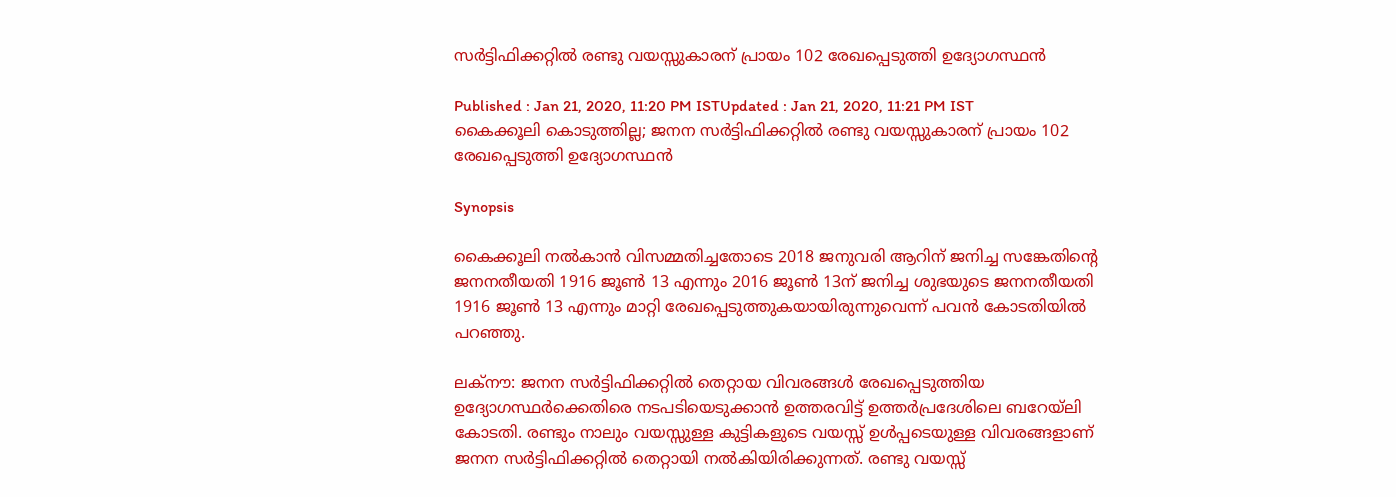സർട്ടിഫിക്കറ്റിൽ രണ്ടു വയസ്സുകാരന് പ്രായം 102 രേഖപ്പെടുത്തി ഉദ്യോഗസ്ഥൻ

Published : Jan 21, 2020, 11:20 PM ISTUpdated : Jan 21, 2020, 11:21 PM IST
കൈക്കൂലി കൊടുത്തില്ല; ജനന സർട്ടിഫിക്കറ്റിൽ രണ്ടു വയസ്സുകാരന് പ്രായം 102 രേഖപ്പെടുത്തി ഉദ്യോഗസ്ഥൻ

Synopsis

കൈക്കൂലി നൽകാൻ വിസമ്മതിച്ചതോടെ 2018 ജനുവരി ആറിന് ജനിച്ച സങ്കേതിന്റെ ജനനതീയതി 1916 ജൂൺ 13 എന്നും 2016 ജൂൺ 13ന് ജനിച്ച ശുഭയുടെ ജനനതീയതി 1916 ജൂൺ 13 എന്നും മാറ്റി രേഖപ്പെടുത്തുകയായിരുന്നുവെന്ന് പവൻ കോടതിയിൽ പറഞ്ഞു.

ലക്നൗ: ജനന സർട്ടിഫിക്കറ്റിൽ തെറ്റായ വിവരങ്ങൾ രേഖപ്പെടുത്തിയ ഉദ്യോഗസ്ഥർക്കെതിരെ നടപടിയെടുക്കാൻ ഉത്തരവിട്ട് ഉത്തർപ്രദേശിലെ ബറേയ്‍ലി കോടതി. രണ്ടും നാലും വയസ്സുള്ള കുട്ടികളുടെ വയസ്സ് ഉൾപ്പടെയുള്ള വിവരങ്ങളാണ് ജനന സർട്ടിഫിക്കറ്റിൽ‌ തെറ്റായി നൽകിയിരിക്കുന്നത്. രണ്ടു വയസ്സ്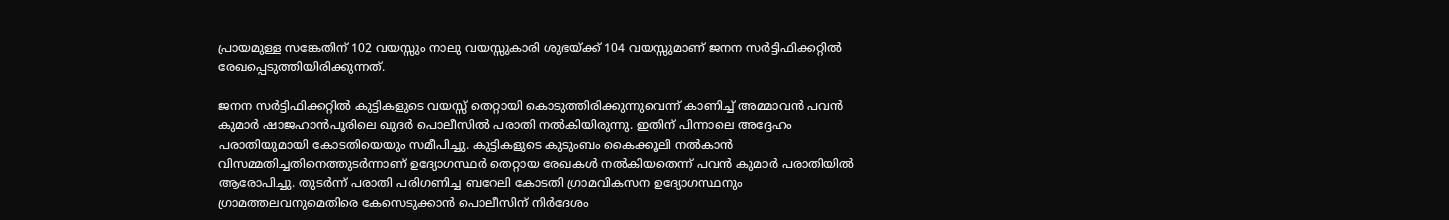പ്രായമുള്ള സങ്കേതിന് 102 വയസ്സും നാലു വയസ്സുകാരി ശുഭയ്ക്ക് 104 വയസ്സുമാണ് ജനന സർട്ടിഫിക്കറ്റിൽ രേഖപ്പെടുത്തിയിരിക്കുന്നത്.

ജനന സർട്ടിഫിക്കറ്റിൽ കുട്ടികളുടെ വയസ്സ് തെറ്റായി കൊടുത്തിരിക്കുന്നുവെന്ന് കാണിച്ച് അമ്മാവൻ പവൻ കുമാർ ഷാജഹാൻപൂരിലെ ഖുദർ പൊലീസിൽ പരാതി നൽകിയിരുന്നു. ഇതിന് പിന്നാലെ അദ്ദേഹം പരാതിയുമായി കോടതിയെയും സമീപിച്ചു. കുട്ടികളുടെ കുടുംബം കൈക്കൂലി നൽകാൻ വിസമ്മതിച്ചതിനെത്തുടർന്നാണ് ഉദ്യോഗസ്ഥർ തെറ്റായ രേഖകൾ നൽകിയതെന്ന് പവൻ കുമാർ പരാതിയിൽ ആരോപിച്ചു. തുടർന്ന് പരാതി പരിഗണിച്ച ബറേലി കോടതി ഗ്രാമവികസന ഉദ്യോഗസ്ഥനും ഗ്രാമത്തലവനുമെതിരെ കേസെടുക്കാൻ പൊലീസിന് നിർദേശം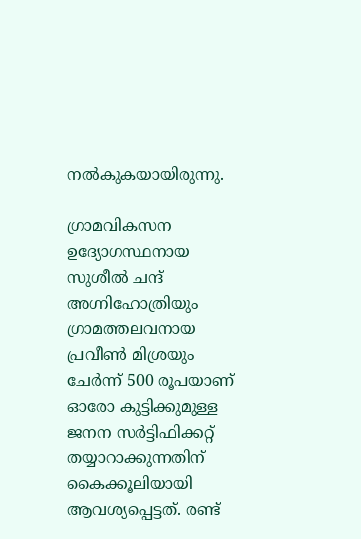നൽകുകയായിരുന്നു.

ഗ്രാമവികസന ഉദ്യോഗസ്ഥനായ സുശീൽ ചന്ദ് അഗ്നിഹോത്രിയും ഗ്രാമത്തലവനായ പ്രവീൺ മിശ്രയും ചേർന്ന് 500 രൂപയാണ് ഓരോ കുട്ടിക്കുമുള്ള ജനന സർട്ടിഫിക്കറ്റ് തയ്യാറാക്കുന്നതിന് കൈക്കൂലിയായി ആവശ്യപ്പെട്ടത്. രണ്ട്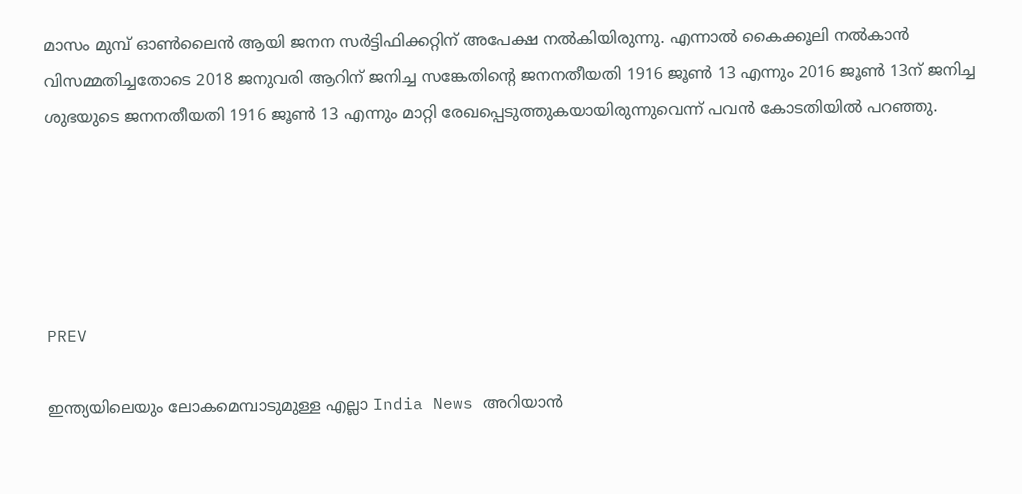മാസം മുമ്പ് ഓൺലൈൻ ആയി ജനന സർട്ടിഫിക്കറ്റിന് അപേക്ഷ നൽ‌കിയിരുന്നു. എന്നാൽ കൈക്കൂലി നൽകാൻ വിസമ്മതിച്ചതോടെ 2018 ജനുവരി ആറിന് ജനിച്ച സങ്കേതിന്റെ ജനനതീയതി 1916 ജൂൺ 13 എന്നും 2016 ജൂൺ 13ന് ജനിച്ച ശുഭയുടെ ജനനതീയതി 1916 ജൂൺ 13 എന്നും മാറ്റി രേഖപ്പെടുത്തുകയായിരുന്നുവെന്ന് പവൻ കോടതിയിൽ പറഞ്ഞു.





PREV

ഇന്ത്യയിലെയും ലോകമെമ്പാടുമുള്ള എല്ലാ India News അറിയാൻ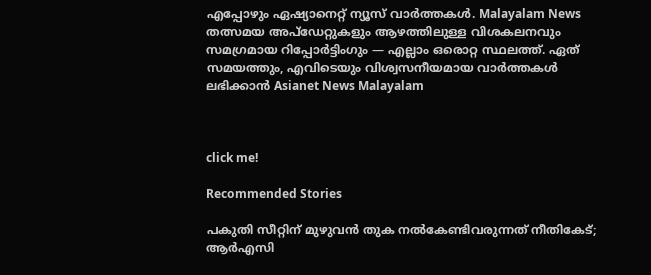എപ്പോഴും ഏഷ്യാനെറ്റ് ന്യൂസ് വാർത്തകൾ. Malayalam News   തത്സമയ അപ്‌ഡേറ്റുകളും ആഴത്തിലുള്ള വിശകലനവും സമഗ്രമായ റിപ്പോർട്ടിംഗും — എല്ലാം ഒരൊറ്റ സ്ഥലത്ത്. ഏത് സമയത്തും, എവിടെയും വിശ്വസനീയമായ വാർത്തകൾ ലഭിക്കാൻ Asianet News Malayalam



click me!

Recommended Stories

പകുതി സീറ്റിന് മുഴുവൻ തുക നൽകേണ്ടിവരുന്നത് നീതികേട്; ആർഎസി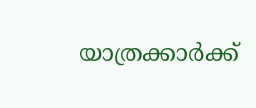യാത്രക്കാർക്ക്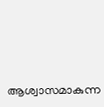ആശ്വാസമാകുന്ന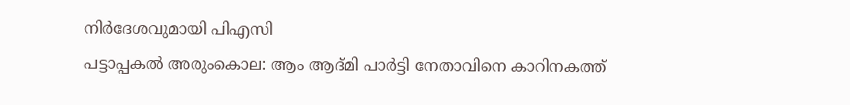നിർദേശവുമായി പിഎസി
പട്ടാപ്പകൽ അരുംകൊല: ആം ആദ്‌മി പാർട്ടി നേതാവിനെ കാറിനകത്ത്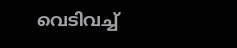വെടിവച്ച്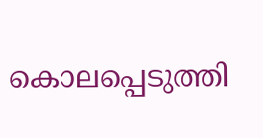കൊലപ്പെടുത്തി